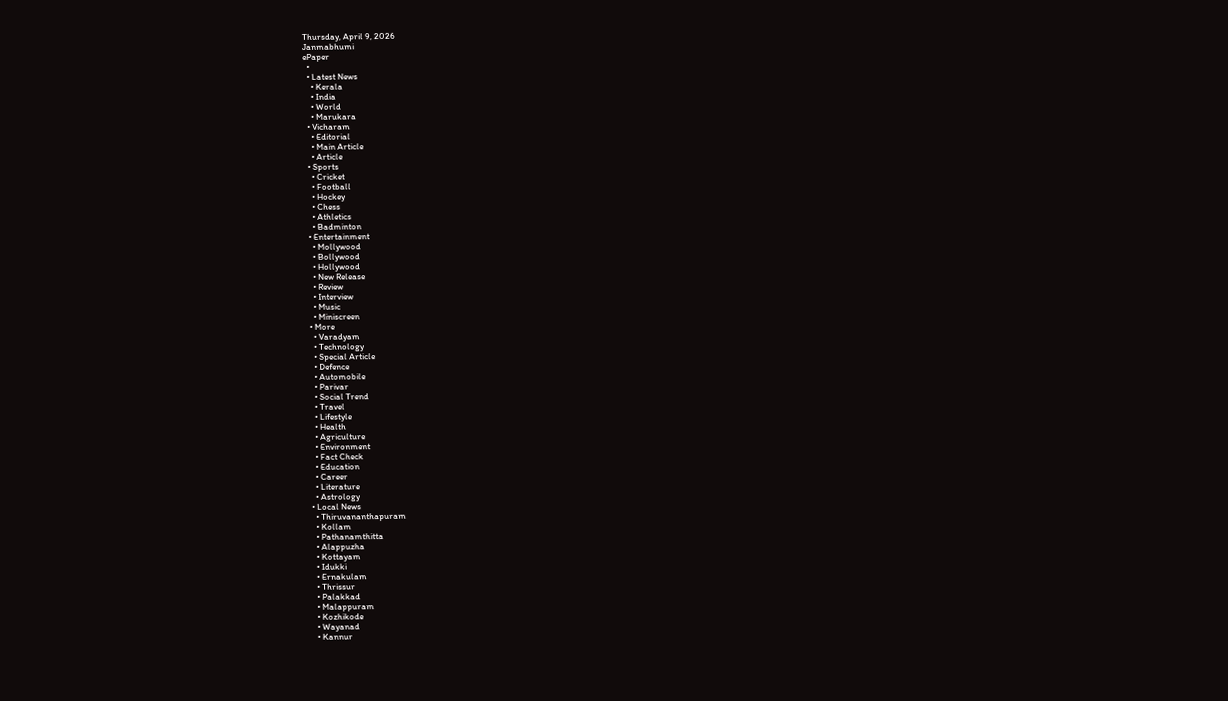Thursday, April 9, 2026
Janmabhumi
ePaper
  •
  • Latest News
    • Kerala
    • India
    • World
    • Marukara
  • Vicharam
    • Editorial
    • Main Article
    • Article
  • Sports
    • Cricket
    • Football
    • Hockey
    • Chess
    • Athletics
    • Badminton
  • Entertainment
    • Mollywood
    • Bollywood
    • Hollywood
    • New Release
    • Review
    • Interview
    • Music
    • Miniscreen
  • More
    • Varadyam
    • Technology
    • Special Article
    • Defence
    • Automobile
    • Parivar
    • Social Trend
    • Travel
    • Lifestyle
    • Health
    • Agriculture
    • Environment
    • Fact Check
    • Education
    • Career
    • Literature
    • Astrology
  • Local News
    • Thiruvananthapuram
    • Kollam
    • Pathanamthitta
    • Alappuzha
    • Kottayam
    • Idukki
    • Ernakulam
    • Thrissur
    • Palakkad
    • Malappuram
    • Kozhikode
    • Wayanad
    • Kannur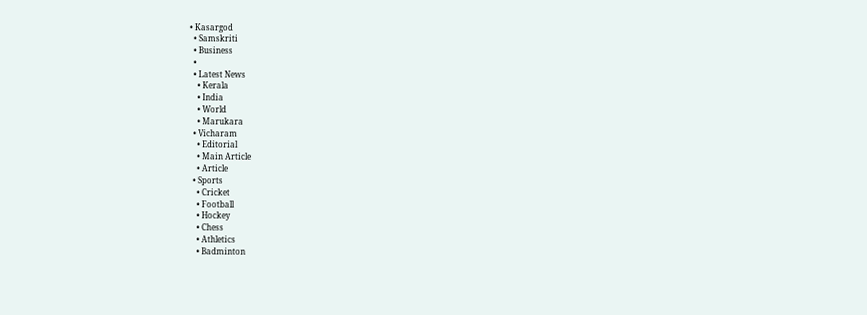• Kasargod
  • Samskriti
  • Business
  •
  • Latest News
    • Kerala
    • India
    • World
    • Marukara
  • Vicharam
    • Editorial
    • Main Article
    • Article
  • Sports
    • Cricket
    • Football
    • Hockey
    • Chess
    • Athletics
    • Badminton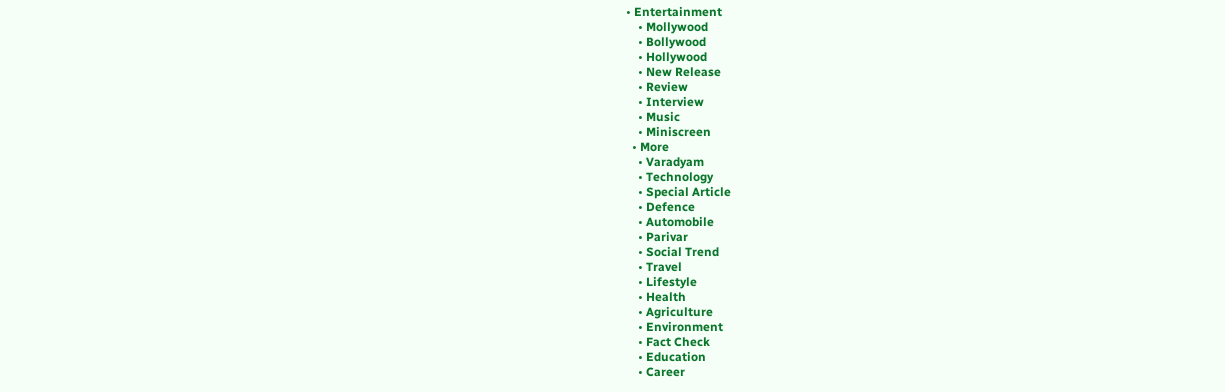• Entertainment
    • Mollywood
    • Bollywood
    • Hollywood
    • New Release
    • Review
    • Interview
    • Music
    • Miniscreen
  • More
    • Varadyam
    • Technology
    • Special Article
    • Defence
    • Automobile
    • Parivar
    • Social Trend
    • Travel
    • Lifestyle
    • Health
    • Agriculture
    • Environment
    • Fact Check
    • Education
    • Career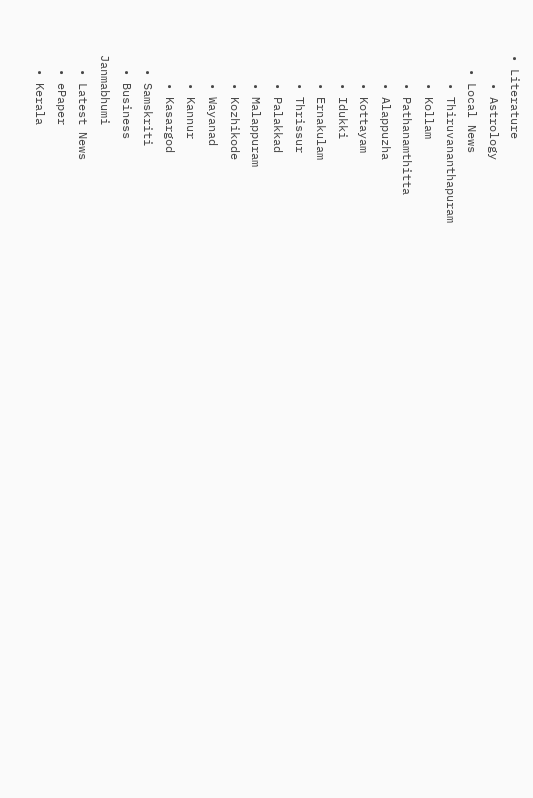• Literature
    • Astrology
  • Local News
    • Thiruvananthapuram
    • Kollam
    • Pathanamthitta
    • Alappuzha
    • Kottayam
    • Idukki
    • Ernakulam
    • Thrissur
    • Palakkad
    • Malappuram
    • Kozhikode
    • Wayanad
    • Kannur
    • Kasargod
  • Samskriti
  • Business
Janmabhumi
  • Latest News
  • ePaper
  • Kerala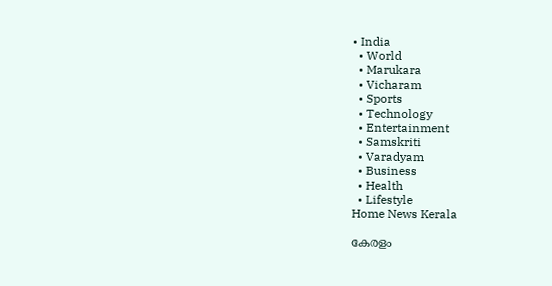• India
  • World
  • Marukara
  • Vicharam
  • Sports
  • Technology
  • Entertainment
  • Samskriti
  • Varadyam
  • Business
  • Health
  • Lifestyle
Home News Kerala

കേരളം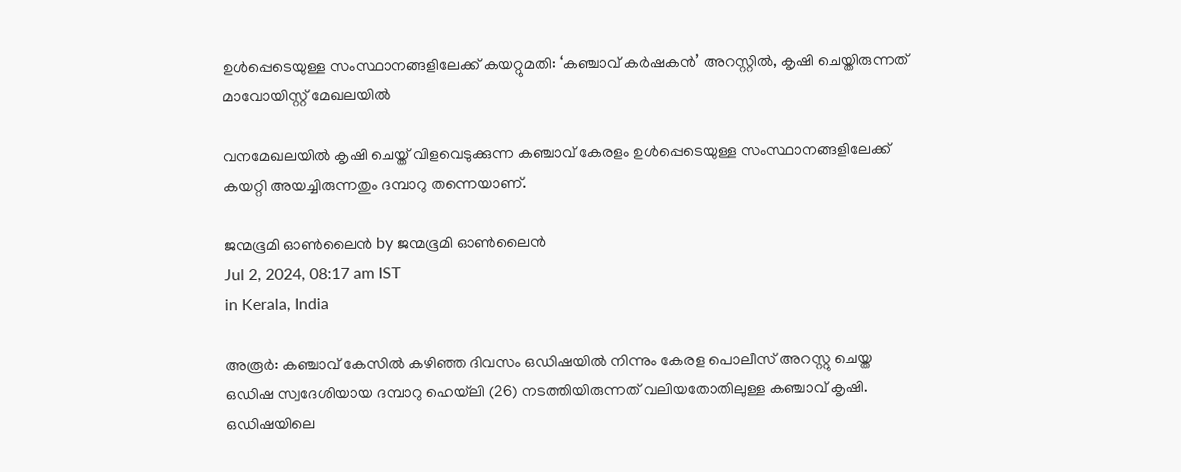ഉൾപ്പെടെയുള്ള സംസ്ഥാനങ്ങളിലേക്ക് കയറ്റുമതി: ‘കഞ്ചാവ് കർഷകൻ’ അറസ്റ്റിൽ, കൃഷി ചെയ്തിരുന്നത് മാവോയിസ്റ്റ് മേഖലയിൽ

വനമേഖലയിൽ കൃഷി ചെയ്ത് വിളവെടുക്കുന്ന കഞ്ചാവ് കേരളം ഉൾപ്പെടെയുള്ള സംസ്ഥാനങ്ങളിലേക്ക് കയറ്റി അയച്ചിരുന്നതും ദമ്പാറു തന്നെയാണ്.

ജന്മഭൂമി ഓണ്‍ലൈന്‍ by ജന്മഭൂമി ഓണ്‍ലൈന്‍
Jul 2, 2024, 08:17 am IST
in Kerala, India

അരൂർ: കഞ്ചാവ് കേസിൽ കഴിഞ്ഞ ദിവസം ഒഡിഷയിൽ നിന്നും കേരള പൊലീസ് അറസ്റ്റു ചെയ്ത ഒഡിഷ സ്വദേശിയായ ദമ്പാറു ഹെയ്‌ലി (26) നടത്തിയിരുന്നത് വലിയതോതിലുള്ള കഞ്ചാവ് കൃഷി. ഒഡിഷയിലെ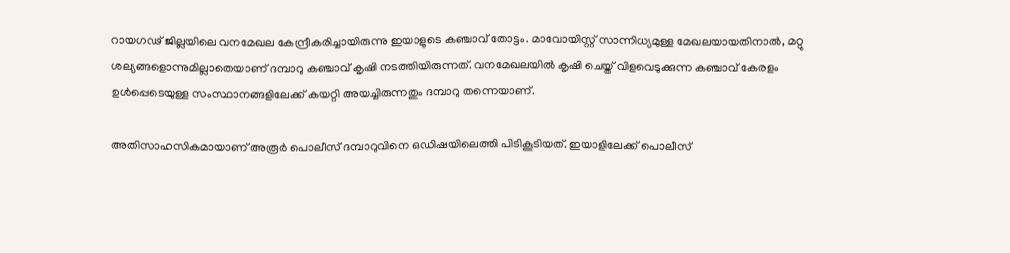റായഗഢ്‌ ജില്ലയിലെ വനമേഖല കേന്ദ്രീകരിച്ചായിരുന്നു ഇയാളുടെ കഞ്ചാവ് തോട്ടം. മാവോയിസ്റ്റ് സാന്നിധ്യമുള്ള മേഖലയായതിനാൽ, മറ്റു ശല്യങ്ങളൊന്നുമില്ലാതെയാണ് ദമ്പാറു കഞ്ചാവ് കൃഷി നടത്തിയിരുന്നത്. വനമേഖലയിൽ കൃഷി ചെയ്ത് വിളവെടുക്കുന്ന കഞ്ചാവ് കേരളം ഉൾപ്പെടെയുള്ള സംസ്ഥാനങ്ങളിലേക്ക് കയറ്റി അയച്ചിരുന്നതും ദമ്പാറു തന്നെയാണ്.

അതിസാഹസികമായാണ് അരൂർ പൊലീസ് ദമ്പാറുവിനെ ഒഡിഷയിലെത്തി പിടികൂടിയത്. ഇയാളിലേക്ക് പൊലീസ്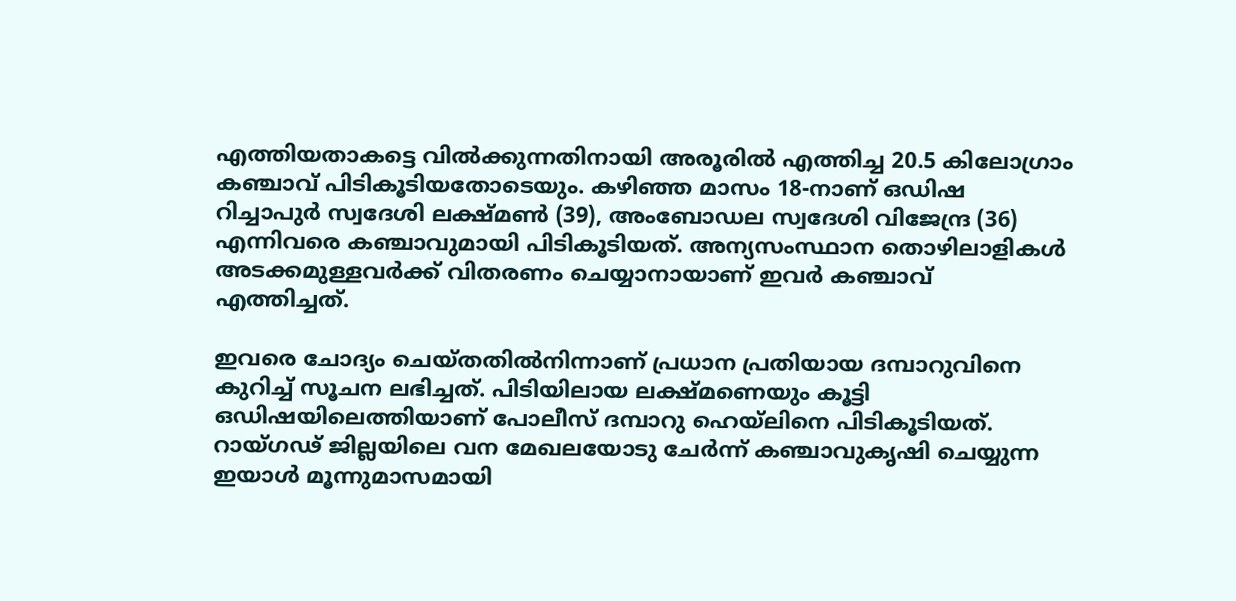എത്തിയതാകട്ടെ വിൽക്കുന്നതിനായി അരൂരിൽ എത്തിച്ച 20.5 കിലോഗ്രാം കഞ്ചാവ് പിടികൂടിയതോടെയും. കഴിഞ്ഞ മാസം 18-നാണ് ഒഡിഷ റിച്ചാപുർ സ്വദേശി ലക്ഷ്മൺ (39), അംബോഡല സ്വദേശി വിജേന്ദ്ര (36) എന്നിവരെ കഞ്ചാവുമായി പിടികൂടിയത്. അന്യസംസ്ഥാന തൊഴിലാളികൾ അടക്കമുള്ളവർക്ക് വിതരണം ചെയ്യാനായാണ് ഇവർ കഞ്ചാവ് എത്തിച്ചത്.

ഇവരെ ചോദ്യം ചെയ്തതിൽനിന്നാണ് പ്രധാന പ്രതിയായ ദമ്പാറുവിനെ കുറിച്ച് സൂചന ലഭിച്ചത്. പിടിയിലായ ലക്ഷ്മണെയും കൂട്ടി ഒഡിഷയിലെത്തിയാണ് പോലീസ് ദമ്പാറു ഹെയ്‌ലിനെ പിടികൂടിയത്. റായ്ഗഢ്‌ ജില്ലയിലെ വന മേഖലയോടു ചേർന്ന്‌ കഞ്ചാവുകൃഷി ചെയ്യുന്ന ഇയാൾ മൂന്നുമാസമായി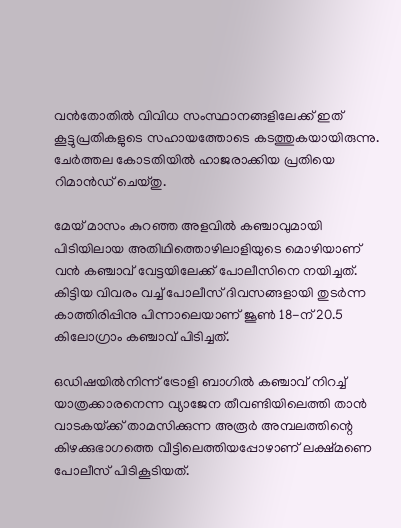വൻതോതിൽ വിവിധ സംസ്ഥാനങ്ങളിലേക്ക് ഇത് കൂട്ടുപ്രതികളുടെ സഹായത്തോടെ കടത്തുകയായിരുന്നു. ചേർത്തല കോടതിയിൽ ഹാജരാക്കിയ പ്രതിയെ റിമാൻഡ് ചെയ്തു.

മേയ് മാസം കുറഞ്ഞ അളവിൽ കഞ്ചാവുമായി പിടിയിലായ അതിഥിത്തൊഴിലാളിയുടെ മൊഴിയാണ് വൻ കഞ്ചാവ് വേട്ടയിലേക്ക് പോലീസിനെ നയിച്ചത്. കിട്ടിയ വിവരം വച്ച്‌ പോലീസ് ദിവസങ്ങളായി തുടർന്ന കാത്തിരിപ്പിനു പിന്നാലെയാണ് ജൂൺ 18-ന് 20.5 കിലോഗ്രാം കഞ്ചാവ് പിടിച്ചത്.

ഒഡിഷയിൽനിന്ന്‌ ട്രോളി ബാഗിൽ കഞ്ചാവ് നിറച്ച് യാത്രക്കാരനെന്ന വ്യാജേന തീവണ്ടിയിലെത്തി താൻ വാടകയ്‌ക്ക് താമസിക്കുന്ന അരൂർ അമ്പലത്തിന്റെ കിഴക്കുഭാഗത്തെ വീട്ടിലെത്തിയപ്പോഴാണ് ലക്ഷ്മണെ പോലീസ് പിടികൂടിയത്.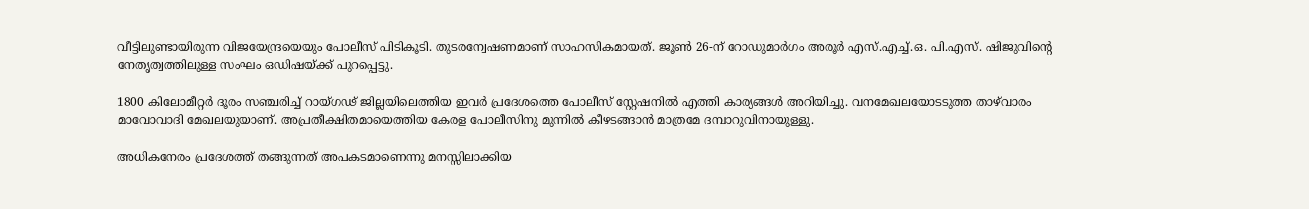വീട്ടിലുണ്ടായിരുന്ന വിജയേന്ദ്രയെയും പോലീസ് പിടികൂടി. തുടരന്വേഷണമാണ് സാഹസികമായത്. ജൂൺ 26-ന് റോഡുമാർഗം അരൂർ എസ്.എച്ച്.ഒ. പി.എസ്. ഷിജുവിന്റെ നേതൃത്വത്തിലുള്ള സംഘം ഒഡിഷയ്‌ക്ക് പുറപ്പെട്ടു.

1800 കിലോമീറ്റർ ദൂരം സഞ്ചരിച്ച് റായ്ഗഢ്‌ ജില്ലയിലെത്തിയ ഇവർ പ്രദേശത്തെ പോലീസ് സ്റ്റേഷനിൽ എത്തി കാര്യങ്ങൾ അറിയിച്ചു. വനമേഖലയോടടുത്ത താഴ്‌വാരം മാവോവാദി മേഖലയുയാണ്. അപ്രതീക്ഷിതമായെത്തിയ കേരള പോലീസിനു മുന്നിൽ കീഴടങ്ങാൻ മാത്രമേ ദമ്പാറുവിനായുള്ളു.

അധികനേരം പ്രദേശത്ത് തങ്ങുന്നത് അപകടമാണെന്നു മനസ്സിലാക്കിയ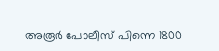അരൂർ പോലീസ് പിന്നെ 1800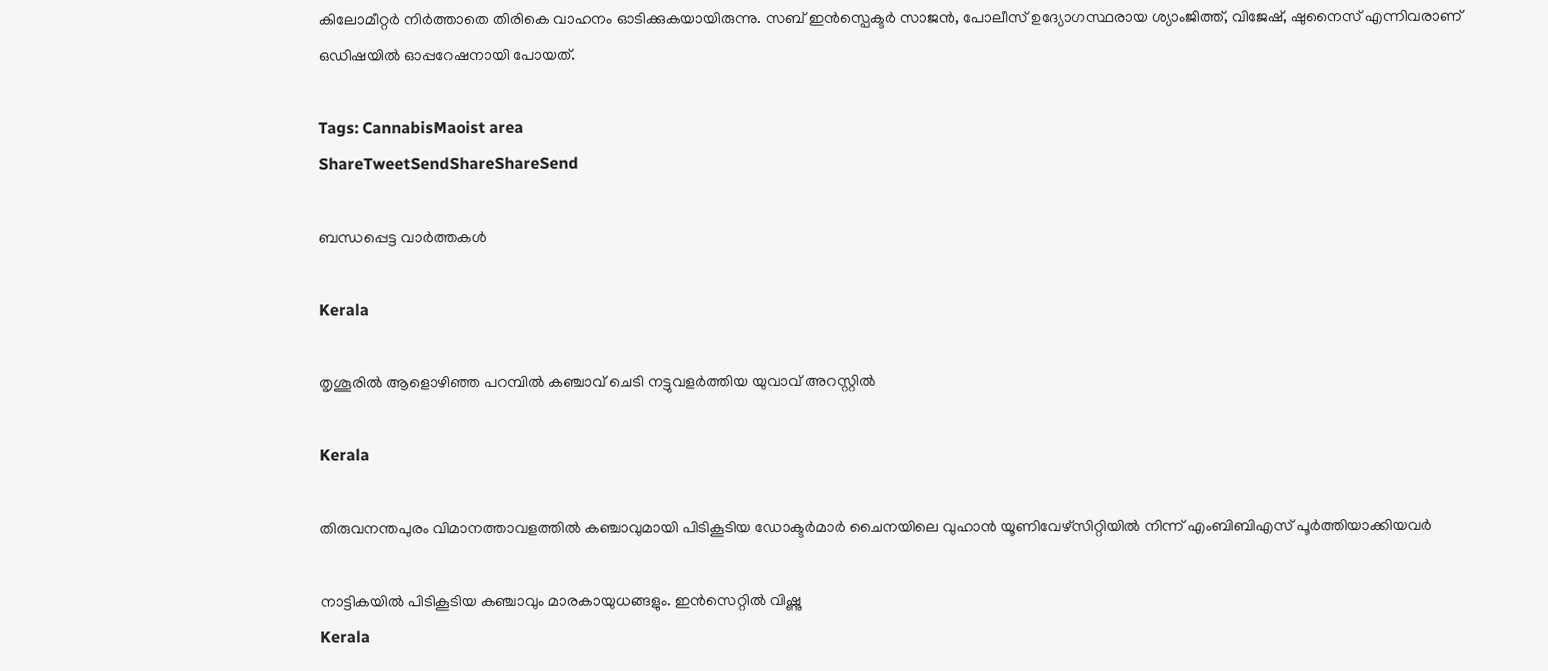കിലോമീറ്റർ നിർത്താതെ തിരികെ വാഹനം ഓടിക്കുകയായിരുന്നു. സബ് ഇൻസ്പെക്ടർ സാജൻ, പോലീസ് ഉദ്യോഗസ്ഥരായ ശ്യാംജിത്ത്, വിജേഷ്, ഷുനൈസ് എന്നിവരാണ് ഒഡിഷയിൽ ഓപ്പറേഷനായി പോയത്.

Tags: CannabisMaoist area
ShareTweetSendShareShareSend

ബന്ധപ്പെട്ട വാര്‍ത്തകള്‍

Kerala

തൃശൂരില്‍ ആളൊഴിഞ്ഞ പറമ്പില്‍ കഞ്ചാവ് ചെടി നട്ടുവളര്‍ത്തിയ യുവാവ് അറസ്റ്റില്‍

Kerala

തിരുവനന്തപുരം വിമാനത്താവളത്തിൽ കഞ്ചാവുമായി പിടികൂടിയ ഡോക്ടർമാർ ചൈനയിലെ വുഹാന്‍ യൂണിവേഴ്‌സിറ്റിയില്‍ നിന്ന് എംബിബിഎസ് പൂര്‍ത്തിയാക്കിയവർ

നാട്ടികയില്‍ പിടികൂടിയ കഞ്ചാവും മാരകായുധങ്ങളും. ഇന്‍സെറ്റില്‍ വിഷ്ണു
Kerala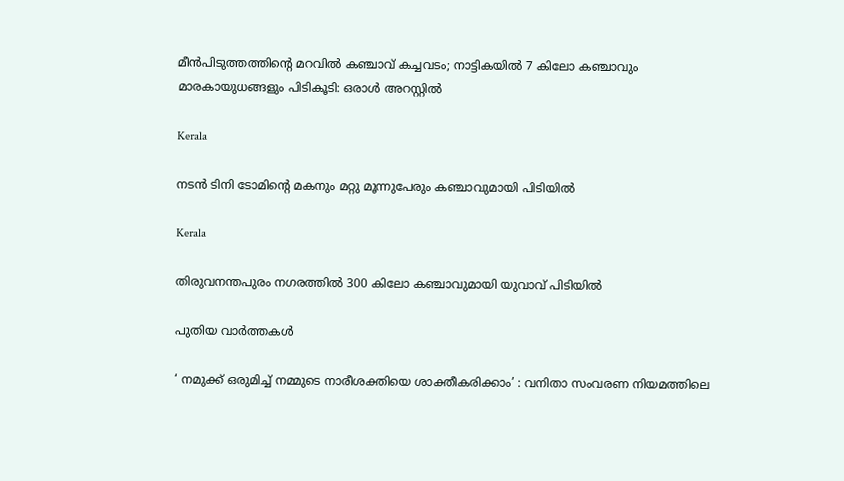മീന്‍പിടുത്തത്തിന്റെ മറവില്‍ കഞ്ചാവ് കച്ചവടം; നാട്ടികയിൽ 7 കിലോ കഞ്ചാവും മാരകായുധങ്ങളും പിടികൂടി: ഒരാൾ അറസ്റ്റിൽ

Kerala

നടൻ ടിനി ടോമിന്റെ മകനും മറ്റു മൂന്നുപേരും കഞ്ചാവുമായി പിടിയിൽ

Kerala

തിരുവനന്തപുരം നഗരത്തില്‍ 300 കിലോ കഞ്ചാവുമായി യുവാവ് പിടിയില്‍

പുതിയ വാര്‍ത്തകള്‍

‘ നമുക്ക് ഒരുമിച്ച് നമ്മുടെ നാരീശക്തിയെ ശാക്തീകരിക്കാം’ : വനിതാ സംവരണ നിയമത്തിലെ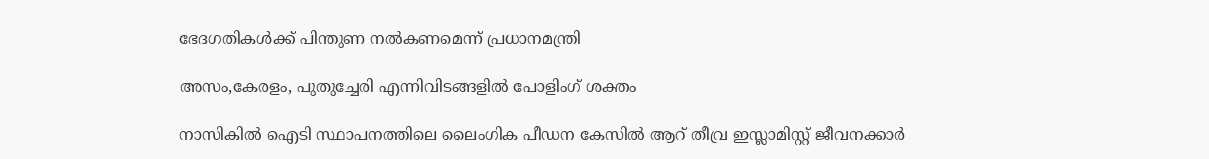ഭേദഗതികൾക്ക് പിന്തുണ നൽകണമെന്ന് പ്രധാനമന്ത്രി

അസം,കേരളം, പുതുച്ചേരി എന്നിവിടങ്ങളില്‍ പോളിംഗ് ശക്തം

നാസികിൽ ഐടി സ്ഥാപനത്തിലെ ലൈംഗിക പീഡന കേസിൽ ആറ് തീവ്ര ഇസ്ലാമിസ്റ്റ് ജീവനക്കാർ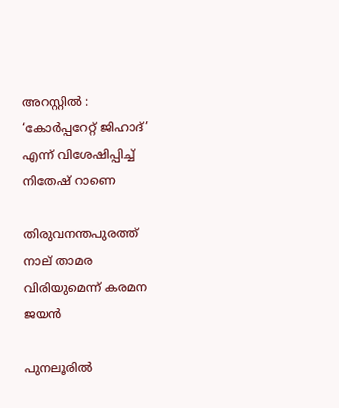അറസ്റ്റിൽ : ‘കോർപ്പറേറ്റ് ജിഹാദ്’ എന്ന് വിശേഷിപ്പിച്ച് നിതേഷ് റാണെ

തിരുവനന്തപുരത്ത് നാല് താമര വിരിയുമെന്ന് കരമന ജയന്‍

പുനലൂരില്‍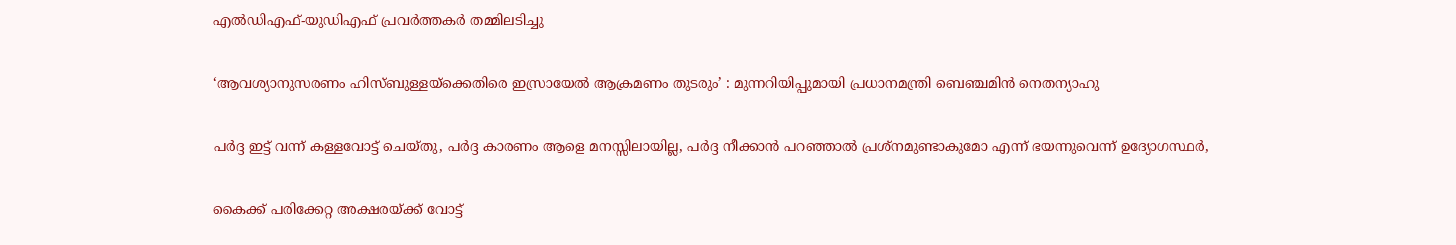എല്‍ഡിഎഫ്-യുഡിഎഫ് പ്രവര്‍ത്തകര്‍ തമ്മിലടിച്ചു

‘ആവശ്യാനുസരണം ഹിസ്ബുള്ളയ്‌ക്കെതിരെ ഇസ്രായേൽ ആക്രമണം തുടരും’ : മുന്നറിയിപ്പുമായി പ്രധാനമന്ത്രി ബെഞ്ചമിൻ നെതന്യാഹു

പര്‍ദ്ദ ഇട്ട് വന്ന് കള്ളവോട്ട് ചെയ്തു, പര്‍ദ്ദ കാരണം ആളെ മനസ്സിലായില്ല, പര്‍ദ്ദ നീക്കാന്‍ പറഞ്ഞാല്‍ പ്രശ്നമുണ്ടാകുമോ എന്ന് ഭയന്നുവെന്ന് ഉദ്യോഗസ്ഥര്‍,

കൈക്ക് പരിക്കേറ്റ അക്ഷരയ്‌ക്ക് വോട്ട്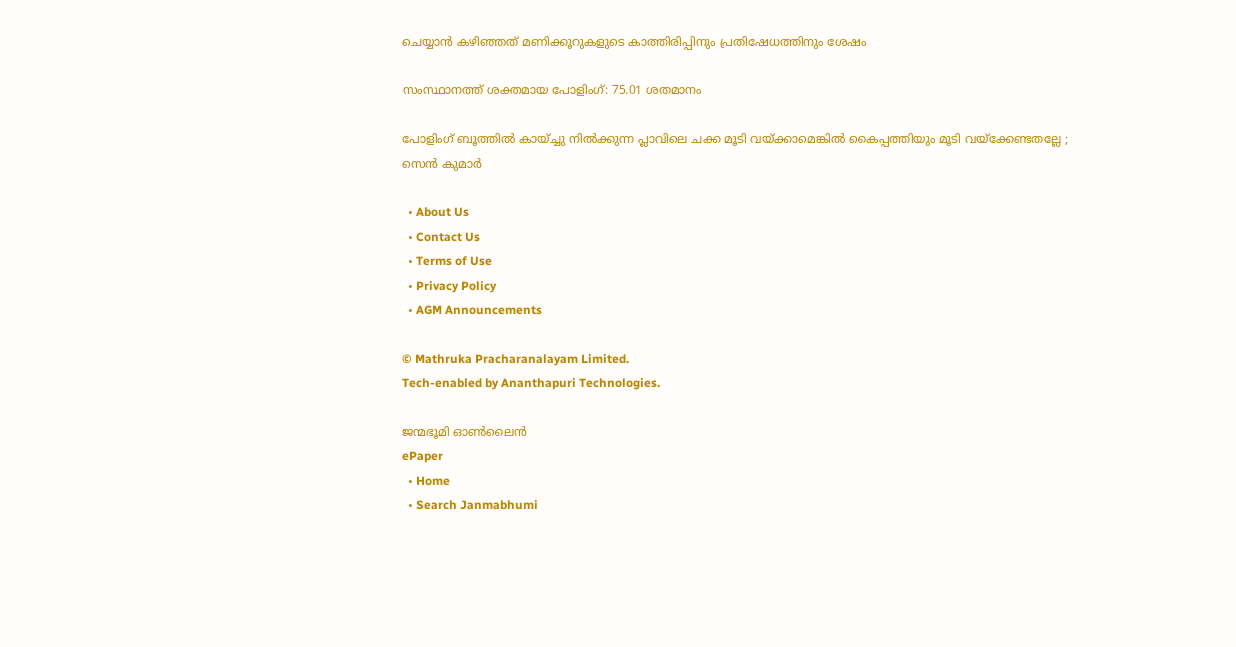ചെയ്യാന്‍ കഴിഞ്ഞത് മണിക്കൂറുകളുടെ കാത്തിരിപ്പിനും പ്രതിഷേധത്തിനും ശേഷം

സംസ്ഥാനത്ത് ശക്തമായ പോളിംഗ്: 75.01 ശതമാനം

പോളിംഗ് ബൂത്തിൽ കായ്ച്ചു നിൽക്കുന്ന പ്ലാവിലെ ചക്ക മൂടി വയ്‌ക്കാമെങ്കിൽ കൈപ്പത്തിയും മൂടി വയ്‌ക്കേണ്ടതല്ലേ ; സെൻ കുമാർ

  • About Us
  • Contact Us
  • Terms of Use
  • Privacy Policy
  • AGM Announcements

© Mathruka Pracharanalayam Limited.
Tech-enabled by Ananthapuri Technologies.

ജന്മഭൂമി ഓണ്‍ലൈന്‍
ePaper
  • Home
  • Search Janmabhumi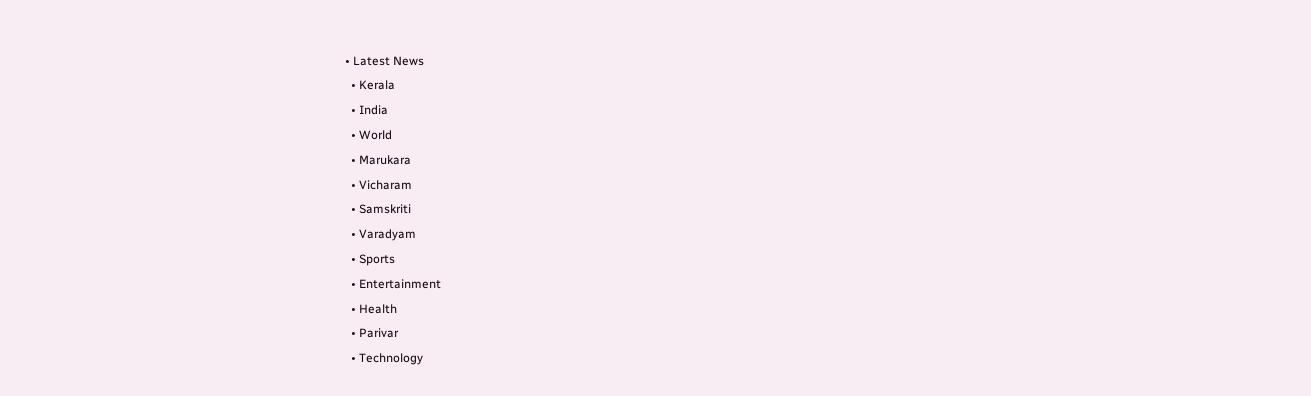• Latest News
  • Kerala
  • India
  • World
  • Marukara
  • Vicharam
  • Samskriti
  • Varadyam
  • Sports
  • Entertainment
  • Health
  • Parivar
  • Technology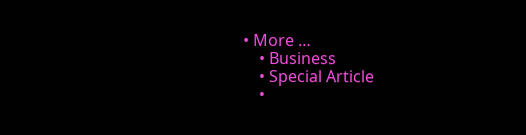• More …
    • Business
    • Special Article
    •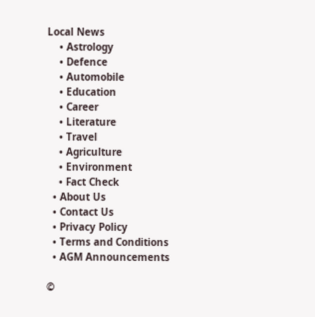Local News
    • Astrology
    • Defence
    • Automobile
    • Education
    • Career
    • Literature
    • Travel
    • Agriculture
    • Environment
    • Fact Check
  • About Us
  • Contact Us
  • Privacy Policy
  • Terms and Conditions
  • AGM Announcements

©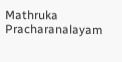Mathruka Pracharanalayam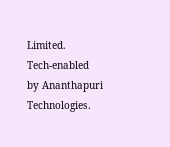Limited.
Tech-enabled by Ananthapuri Technologies.